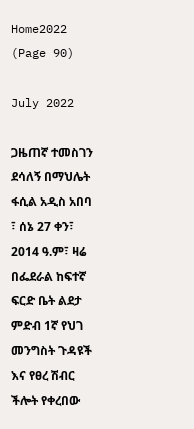Home2022 (Page 90)

July 2022

ጋዜጠኛ ተመስገን ደሳለኝ በማህሌት ፋሲል አዲስ አበባ ፣ ሰኔ 27 ቀን፣ 2014 ዓ.ም፣ ዛሬ በፌደራል ከፍተኛ ፍርድ ቤት ልደታ ምድብ 1ኛ የህገ መንግስት ጉዳዩች እና የፀረ ሽብር ችሎት የቀረበው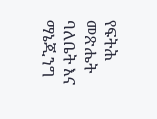የፍትሕ መጽሔት ባለቤት እና ማኔጂንግ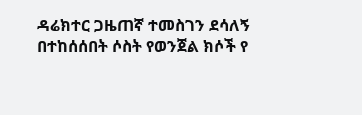ዳሬክተር ጋዜጠኛ ተመስገን ደሳለኝ በተከሰሰበት ሶስት የወንጀል ክሶች የ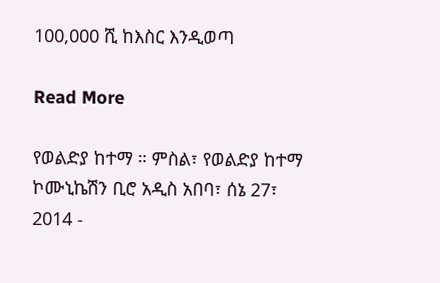100,000 ሺ ከእስር እንዲወጣ

Read More

የወልድያ ከተማ ። ምስል፣ የወልድያ ከተማ ኮሙኒኬሽን ቢሮ አዲስ አበባ፣ ሰኔ 27፣ 2014 -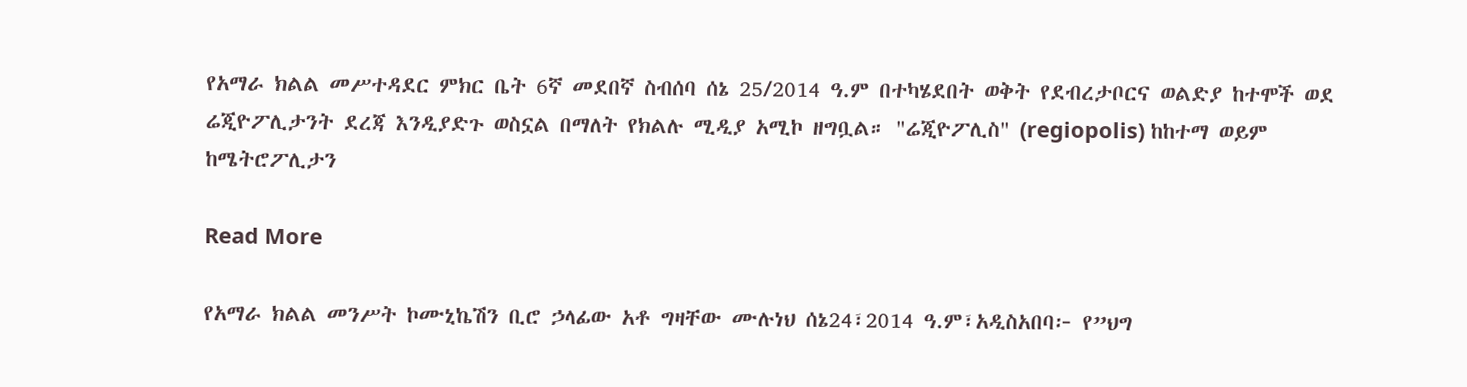የአማራ ክልል መሥተዳደር ምክር ቤት 6ኛ መደበኛ ስብሰባ ሰኔ 25/2014 ዓ.ም በተካሄደበት ወቅት የደብረታቦርና ወልድያ ከተሞች ወደ ሬጂዮፖሊታንት ደረጃ እንዲያድጉ ወስኗል በማለት የክልሉ ሚዲያ አሚኮ ዘግቧል። "ሬጂዮፖሊስ" (regiopolis) ከከተማ ወይም ከሜትሮፖሊታን

Read More

የአማራ ክልል መንሥት ኮሙኒኬሽን ቢሮ ኃላፊው አቶ ግዛቸው ሙሉነህ ሰኔ24፣2014 ዓ.ም፣አዲስአበባ፦ የ”ህግ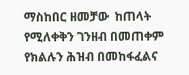ማስከበር ዘመቻው  ከጠላት የሚለቀቅን ገንዘብ በመጠቀም የክልሉን ሕዝብ በመከፋፈልና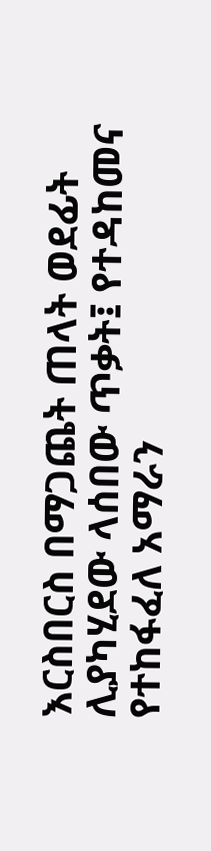እርስበርስ በማጋጨት ጠላት ወደፊት ሊያካሂደው ላሰበው ጥቃት፤ የተዳከመና የተከፋፈለ አማራን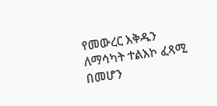የመውረር እቅዱን ለማሳካት ተልእኮ ፈጻሚ በመሆን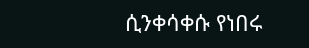ሲንቀሳቀሱ የነበሩ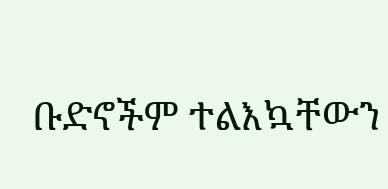ቡድኖችም ተልእኳቸውን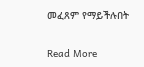መፈጸም የማይችሉበት

Read More